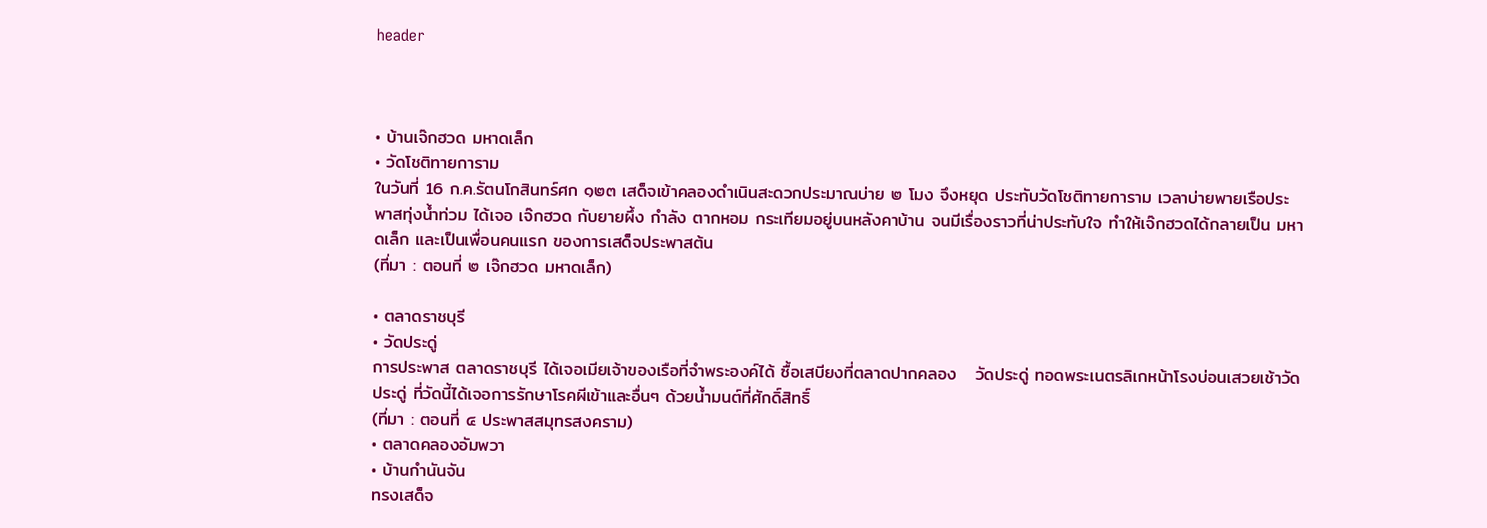header



• บ้านเจ๊กฮวด มหาดเล็ก
• วัดโชติทายการาม
ในวันที่ 16 ก.ค.รัตนโกสินทร์ศก ๑๒๓ เสด็จเข้าคลองดำเนินสะดวกประมาณบ่าย ๒ โมง จึงหยุด ประทับวัดโชติทายการาม เวลาบ่ายพายเรือประพาสทุ่งน้ำท่วม ได้เจอ เจ๊กฮวด กับยายผึ้ง กำลัง ตากหอม กระเทียมอยู่บนหลังคาบ้าน จนมีเรื่องราวที่น่าประทับใจ ทำให้เจ๊กฮวดได้กลายเป็น มหาดเล็ก และเป็นเพื่อนคนแรก ของการเสด็จประพาสต้น
(ที่มา : ตอนที่ ๒ เจ๊กฮวด มหาดเล็ก)

• ตลาดราชบุรี
• วัดประดู่
การประพาส ตลาดราชบุรี ได้เจอเมียเจ้าของเรือที่จำพระองค์ได้ ซื้อเสบียงที่ตลาดปากคลอง   วัดประดู่ ทอดพระเนตรลิเกหน้าโรงบ่อนเสวยเช้าวัดประดู่ ที่วัดนี้ได้เจอการรักษาโรคผีเข้าและอื่นๆ ด้วยน้ำมนต์ที่ศักดิ์สิทธิ์
(ที่มา : ตอนที่ ๔ ประพาสสมุทรสงคราม)
• ตลาดคลองอัมพวา
• บ้านกำนันจัน
ทรงเสด็จ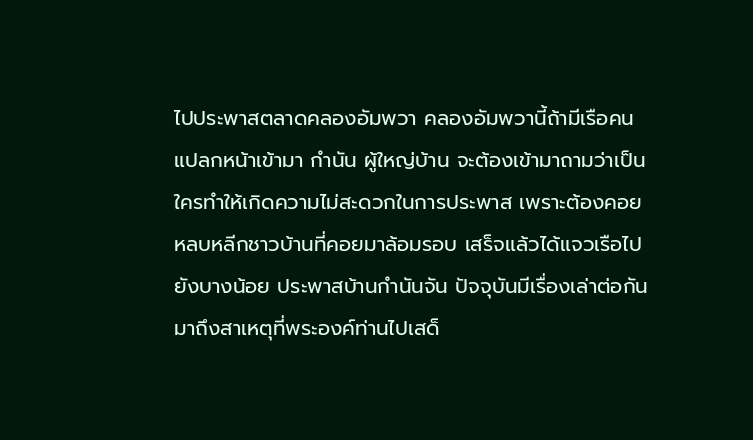ไปประพาสตลาดคลองอัมพวา คลองอัมพวานี้ถ้ามีเรือคนแปลกหน้าเข้ามา กำนัน ผู้ใหญ่บ้าน จะต้องเข้ามาถามว่าเป็นใครทำให้เกิดความไม่สะดวกในการประพาส เพราะต้องคอยหลบหลีกชาวบ้านที่คอยมาล้อมรอบ เสร็จแล้วได้แจวเรือไปยังบางน้อย ประพาสบ้านกำนันจัน ปัจจุบันมีเรื่องเล่าต่อกันมาถึงสาเหตุที่พระองค์ท่านไปเสด็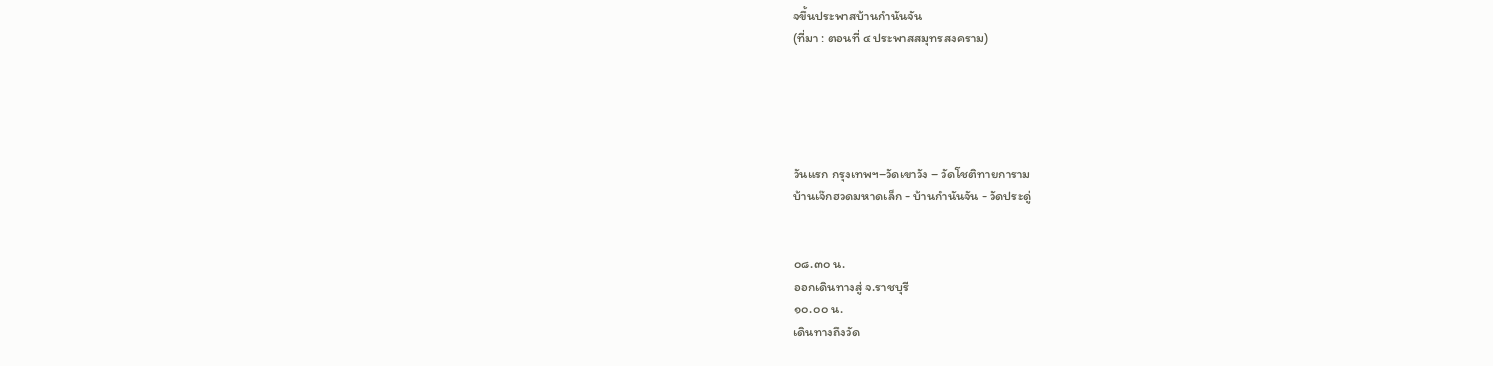จขึ้นประพาสบ้านกำนันจัน
(ที่มา : ตอนที่ ๔ ประพาสสมุทรสงคราม)





วันแรก กรุงเทพฯ–วัดเขาวัง – วัดโชติทายการาม
บ้านเจ๊กฮวดมหาดเล็ก - บ้านกำนันจัน - วัดประดู่


๐๘.๓๐ น.
ออกเดินทางสู่ จ.ราชบุรี
๑๐.๐๐ น.
เดินทางถึงวัด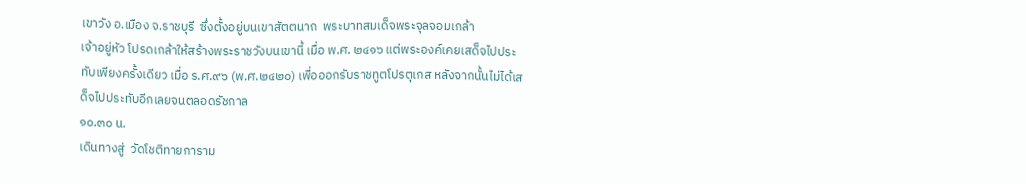เขาวัง อ.เมือง จ.ราชบุรี  ซึ่งตั้งอยู่บนเขาสัตตนาถ  พระบาทสมเด็จพระจุลจอมเกล้า
เจ้าอยู่หัว โปรดเกล้าให้สร้างพระราชวังบนเขานี้ เมื่อ พ.ศ. ๒๔๑๖ แต่พระองค์เคยเสด็จไปประทับเพียงครั้งเดียว เมื่อ ร.ศ.๙๖ (พ.ศ.๒๔๒๐) เพื่อออกรับราชทูตโปรตุเกส หลังจากนั้นไม่ได้เสด็จไปประทับอีกเลยจนตลอดรัชกาล
๑๐.๓๐ น.
เดินทางสู่  วัดโชติทายการาม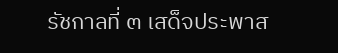รัชกาลที่ ๓ เสด็จประพาส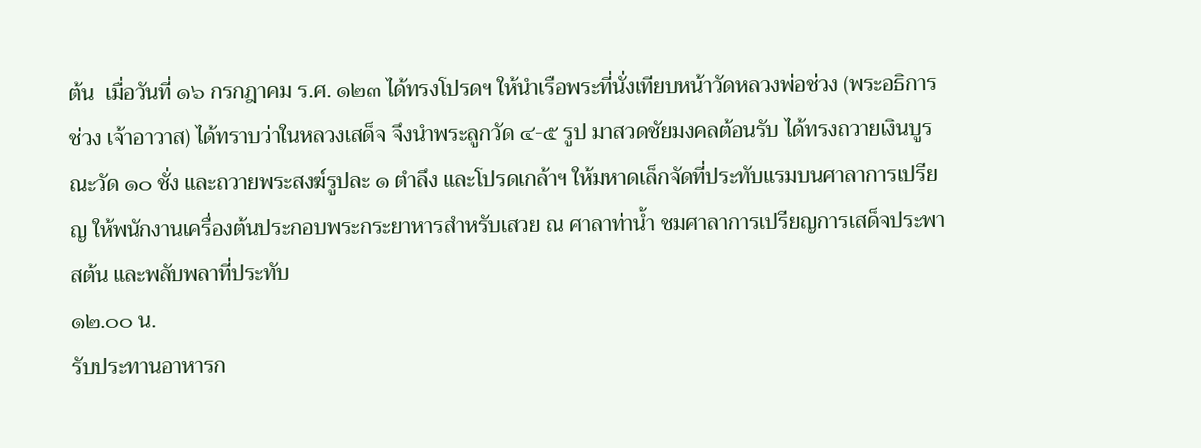ต้น  เมื่อวันที่ ๑๖ กรกฎาคม ร.ศ. ๑๒๓ ได้ทรงโปรดฯ ให้นำเรือพระที่นั่งเทียบหน้าวัดหลวงพ่อช่วง (พระอธิการช่วง เจ้าอาวาส) ได้ทราบว่าในหลวงเสด็จ จึงนำพระลูกวัด ๔-๕ รูป มาสวดชัยมงคลต้อนรับ ได้ทรงถวายเงินบูรณะวัด ๑๐ ชั่ง และถวายพระสงฆ์รูปละ ๑ ตำลึง และโปรดเกล้าฯ ให้มหาดเล็กจัดที่ประทับแรมบนศาลาการเปรียญ ให้พนักงานเครื่องต้นประกอบพระกระยาหารสำหรับเสวย ณ ศาลาท่าน้ำ ชมศาลาการเปรียญการเสด็จประพาสต้น และพลับพลาที่ประทับ
๑๒.๐๐ น.
รับประทานอาหารก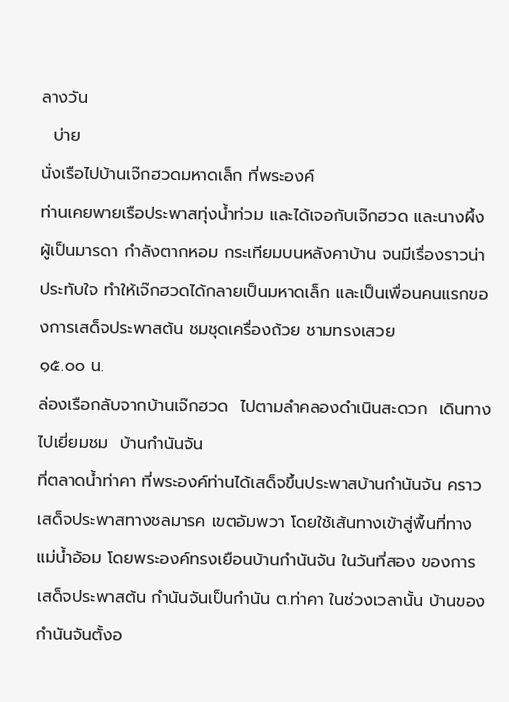ลางวัน
  บ่าย
นั่งเรือไปบ้านเจ๊กฮวดมหาดเล็ก ที่พระองค์
ท่านเคยพายเรือประพาสทุ่งน้ำท่วม และได้เจอกับเจ๊กฮวด และนางผึ้งผู้เป็นมารดา กำลังตากหอม กระเทียมบนหลังคาบ้าน จนมีเรื่องราวน่าประทับใจ ทำให้เจ๊กฮวดได้กลายเป็นมหาดเล็ก และเป็นเพื่อนคนแรกของการเสด็จประพาสต้น ชมชุดเครื่องถ้วย ชามทรงเสวย
๑๕.๐๐ น.
ล่องเรือกลับจากบ้านเจ๊กฮวด  ไปตามลำคลองดำเนินสะดวก  เดินทางไปเยี่ยมชม  บ้านกำนันจัน
ที่ตลาดน้ำท่าคา ที่พระองค์ท่านได้เสด็จขึ้นประพาสบ้านกำนันจัน คราวเสด็จประพาสทางชลมารค เขตอัมพวา โดยใช้เส้นทางเข้าสู่พื้นที่ทางแม่น้ำอ้อม โดยพระองค์ทรงเยือนบ้านกำนันจัน ในวันที่สอง ของการเสด็จประพาสต้น กำนันจันเป็นกำนัน ต.ท่าคา ในช่วงเวลานั้น บ้านของ กำนันจันตั้งอ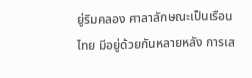ยู่ริมคลอง ศาลาลักษณะเป็นเรือนไทย มีอยู่ด้วยกันหลายหลัง การเส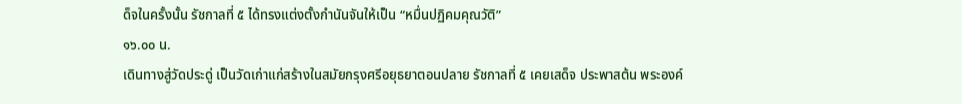ด็จในครั้งนั้น รัชกาลที่ ๕ ได้ทรงแต่งตั้งกำนันจันให้เป็น “หมื่นปฏิคมคุณวัติ”
๑๖.๐๐ น.
เดินทางสู่วัดประดู่ เป็นวัดเก่าแก่สร้างในสมัยกรุงศรีอยุธยาตอนปลาย รัชกาลที่ ๕ เคยเสด็จ ประพาสต้น พระองค์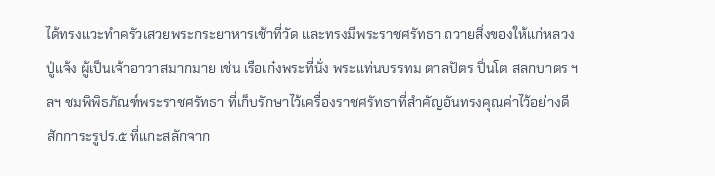ได้ทรงแวะทำครัวเสวยพระกระยาหารเช้าที่วัด และทรงมีพระราชศรัทธา ถวายสิ่งของให้แก่หลวงปู่แจ้ง ผู้เป็นเจ้าอาวาสมากมาย เช่น เรือเก๋งพระที่นั่ง พระแท่นบรรทม ตาลปัตร ปิ่นโต สลกบาตร ฯลฯ ชมพิพิธภัณฑ์พระราชศรัทธา ที่เก็บรักษาไว้เครื่องราชศรัทธาที่สำคัญอันทรงคุณค่าไว้อย่างดี สักการะรูปร.๕ ที่แกะสลักจาก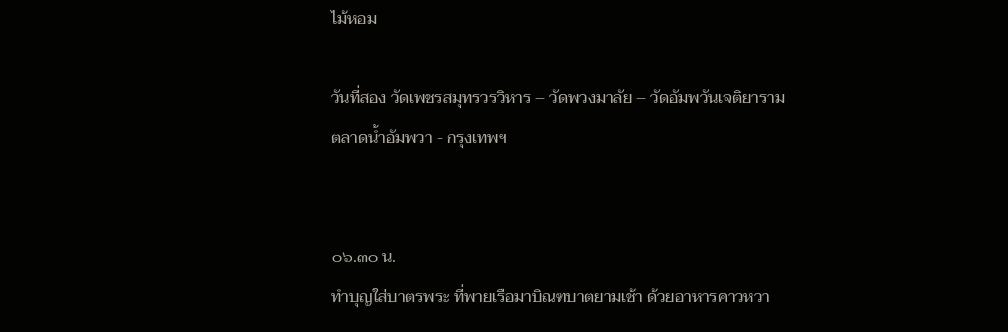ไม้หอม

วันที่สอง วัดเพชรสมุทรวรวิหาร – วัดพวงมาลัย – วัดอัมพวันเจติยาราม
ตลาดน้ำอัมพวา - กรุงเทพฯ


๐๖.๓๐ น.
ทำบุญใส่บาตรพระ ที่พายเรือมาบิณฑบาตยามเช้า ด้วยอาหารคาวหวา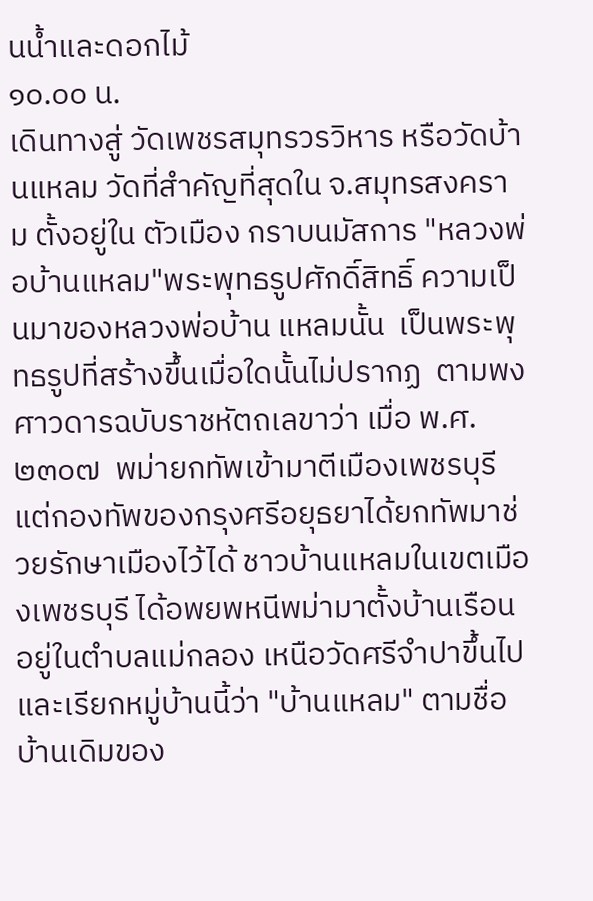นน้ำและดอกไม้
๑๐.๐๐ น.
เดินทางสู่ วัดเพชรสมุทรวรวิหาร หรือวัดบ้านแหลม วัดที่สำคัญที่สุดใน จ.สมุทรสงคราม ตั้งอยู่ใน ตัวเมือง กราบนมัสการ "หลวงพ่อบ้านแหลม"พระพุทธรูปศักดิ์สิทธิ์ ความเป็นมาของหลวงพ่อบ้าน แหลมนั้น  เป็นพระพุทธรูปที่สร้างขึ้นเมื่อใดนั้นไม่ปรากฏ  ตามพงศาวดารฉบับราชหัตถเลขาว่า เมื่อ พ.ศ.๒๓๐๗  พม่ายกทัพเข้ามาตีเมืองเพชรบุรี   แต่กองทัพของกรุงศรีอยุธยาได้ยกทัพมาช่วยรักษาเมืองไว้ได้ ชาวบ้านแหลมในเขตเมืองเพชรบุรี ได้อพยพหนีพม่ามาตั้งบ้านเรือนอยู่ในตำบลแม่กลอง เหนือวัดศรีจำปาขึ้นไป และเรียกหมู่บ้านนี้ว่า "บ้านแหลม" ตามชื่อบ้านเดิมของ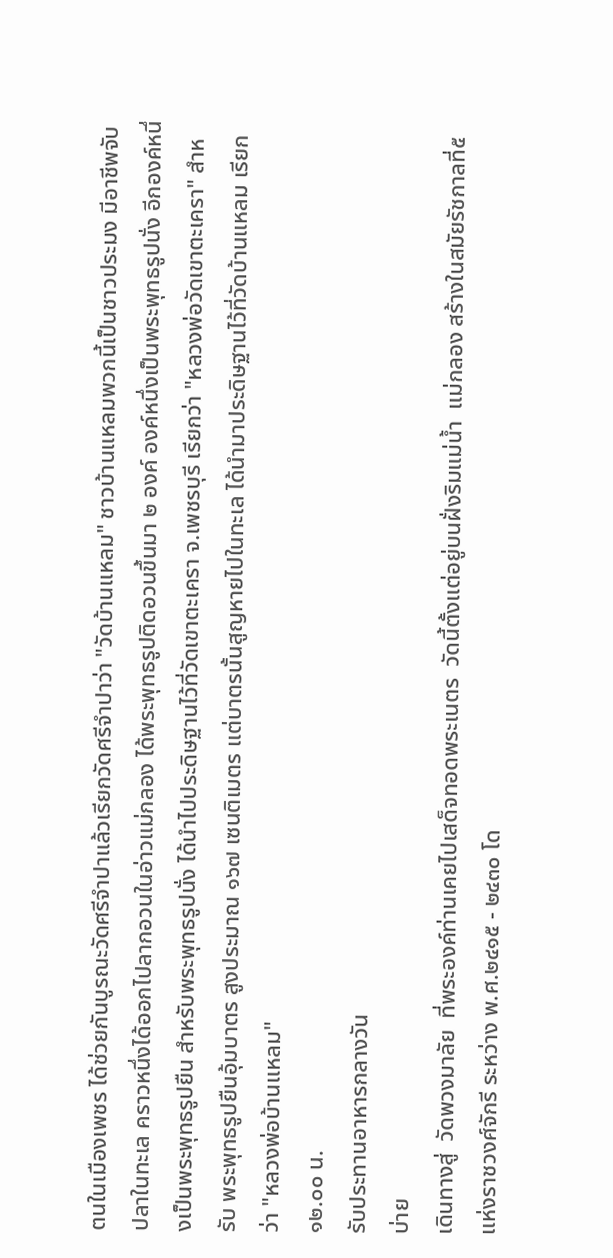ตนในเมืองเพชร ได้ช่วยกันบูรณะวัดศรีจำปาแล้วเรียกวัดศรีจำปาว่า "วัดบ้านแหลม" ชาวบ้านแหลมพวกนี้เป็นชาวประมง มีอาชีพจับปลาในทะเล คราวหนึ่งได้ออกไปลากอวนในอ่าวแม่กลอง ได้พระพุทธรูปติดอวนขึ้นมา ๒ องค์ องค์หนึ่งเป็นพระพุทธรูปนั่ง อีกองค์หนึ่งเป็นพระพุทธรูปยืน สำหรับพระพุทธรูปนั่ง ได้นำไปประดิษฐานไว้ที่วัดเขาตะเครา จ.เพชรบุรี เรียกว่า "หลวงพ่อวัดเขาตะเครา" สำหรับ พระพุทธรูปยืนอุ้มบาตร สูงประมาณ ๑๖๗ เซนติเมตร แต่บาตรนั้นสูญหายไปในทะเล ได้นำมาประดิษฐานไว้ที่วัดบ้านแหลม เรียกว่า "หลวงพ่อบ้านแหลม"
๑๒.๐๐ น.
รับประทานอาหารกลางวัน
บ่าย
เดินทางสู่  วัดพวงมาลัย  ที่พระองค์ท่านเคยไปเสด็จทอดพระเนตร  วัดนี้ตั้งแต่อยู่บนฝั่งริมแม่น้ำ  แม่กลอง สร้างในสมัยรัชกาลที่๕ แห่งราชวงศ์จักรี ระหว่าง พ.ศ.๒๔๑๕ - ๒๔๓๐ โด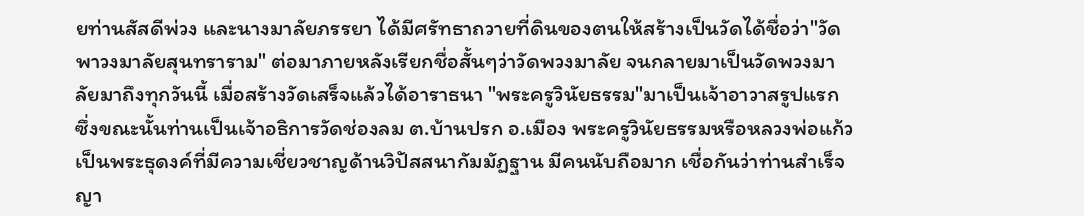ยท่านสัสดีพ่วง และนางมาลัยภรรยา ได้มีศรัทธาถวายที่ดินของตนให้สร้างเป็นวัดได้ชื่อว่า"วัดพาวงมาลัยสุนทราราม" ต่อมาภายหลังเรียกชื่อสั้นๆว่าวัดพวงมาลัย จนกลายมาเป็นวัดพวงมาลัยมาถึงทุกวันนี้ เมื่อสร้างวัดเสร็จแล้วได้อาราธนา "พระครูวินัยธรรม"มาเป็นเจ้าอาวาสรูปแรก ซึ่งขณะนั้นท่านเป็นเจ้าอธิการวัดช่องลม ต.บ้านปรก อ.เมือง พระครูวินัยธรรมหรือหลวงพ่อแก้ว เป็นพระธุดงค์ที่มีความเชี่ยวชาญด้านวิปัสสนากัมมัฏฐาน มีคนนับถือมาก เชื่อกันว่าท่านสำเร็จญา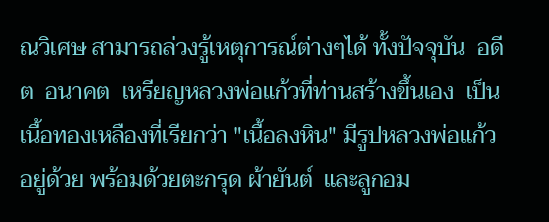ณวิเศษ สามารถล่วงรู้เหตุการณ์ต่างๆได้ ทั้งปัจจุบัน  อดีต  อนาคต  เหรียญหลวงพ่อแก้วที่ท่านสร้างขึ้นเอง  เป็นเนื้อทองเหลืองที่เรียกว่า "เนื้อลงหิน" มีรูปหลวงพ่อแก้วอยู่ด้วย พร้อมด้วยตะกรุด ผ้ายันต์  และลูกอม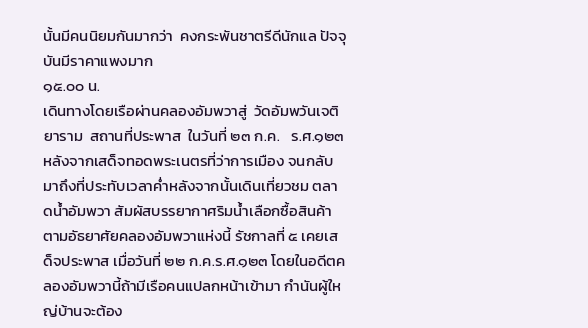นั้นมีคนนิยมกันมากว่า  คงกระพันชาตรีดีนักแล ปัจจุบันมีราคาแพงมาก
๑๕.๐๐ น.
เดินทางโดยเรือผ่านคลองอัมพวาสู่  วัดอัมพวันเจติยาราม  สถานที่ประพาส  ในวันที่ ๒๓ ก.ค.   ร.ศ.๑๒๓ หลังจากเสด็จทอดพระเนตรที่ว่าการเมือง จนกลับมาถึงที่ประทับเวลาค่ำหลังจากนั้นเดินเที่ยวชม ตลาดน้ำอัมพวา สัมผัสบรรยากาศริมน้ำเลือกซื้อสินค้าตามอัธยาศัยคลองอัมพวาแห่งนี้ รัชกาลที่ ๕ เคยเสด็จประพาส เมื่อวันที่ ๒๒ ก.ค.ร.ศ.๑๒๓ โดยในอดีตคลองอัมพวานี้ถ้ามีเรือคนแปลกหน้าเข้ามา กำนันผู้ใหญ่บ้านจะต้อง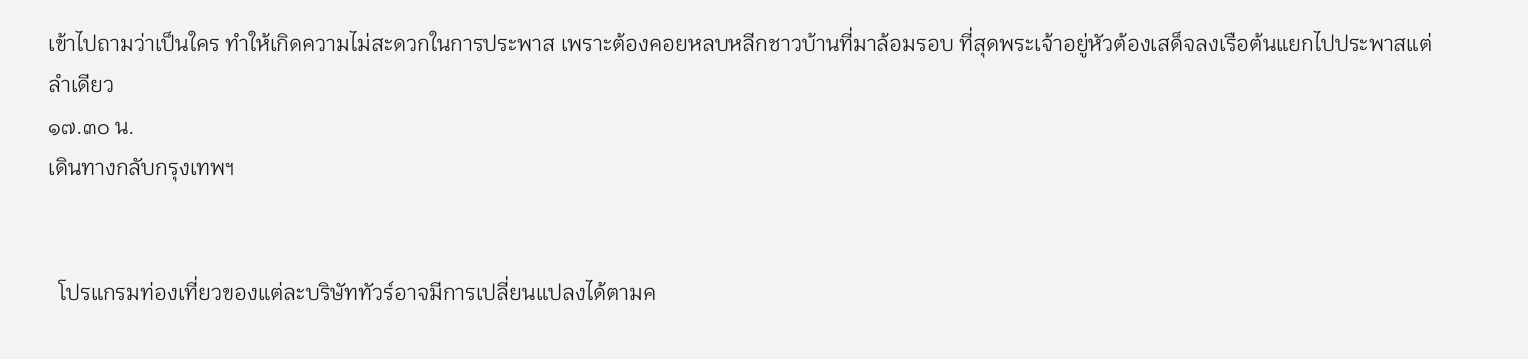เข้าไปถามว่าเป็นใคร ทำให้เกิดความไม่สะดวกในการประพาส เพราะต้องคอยหลบหลีกชาวบ้านที่มาล้อมรอบ ที่สุดพระเจ้าอยู่หัวต้องเสด็จลงเรือต้นแยกไปประพาสแต่ลำเดียว
๑๗.๓๐ น.
เดินทางกลับกรุงเทพฯ


  โปรแกรมท่องเที่ยวของแต่ละบริษัททัวร์อาจมีการเปลี่ยนแปลงได้ตามค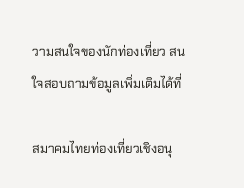วามสนใจของนักท่องเที่ยว สนใจสอบถามข้อมูลเพิ่มเติมได้ที่

สมาคมไทยท่องเที่ยวเชิงอนุ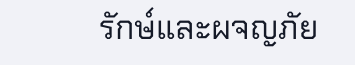รักษ์และผจญภัย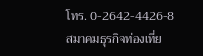โทร. 0-2642-4426-8
สมาคมธุรกิจท่องเที่ย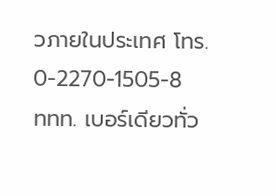วภายในประเทศ โทร. 0-2270-1505-8
ททท. เบอร์เดียวทั่ว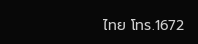ไทย โทร.1672